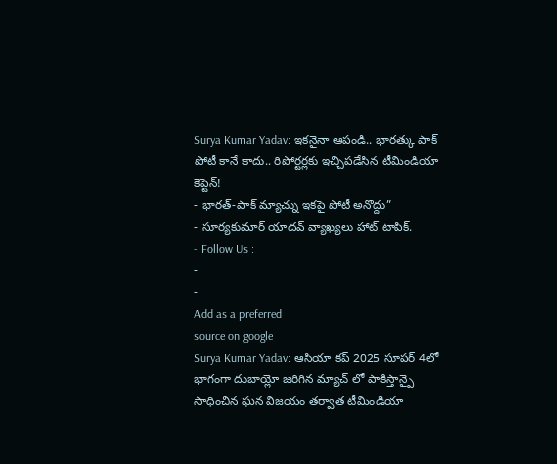Surya Kumar Yadav: ఇకనైనా ఆపండి.. భారత్కు పాక్ పోటీ కానే కాదు.. రిపోర్టర్లకు ఇచ్చిపడేసిన టీమిండియా కెప్టెన్!
- భారత్-పాక్ మ్యాచ్ను ఇకపై పోటీ అనొద్దు”
- సూర్యకుమార్ యాదవ్ వ్యాఖ్యలు హాట్ టాపిక్.
- Follow Us :
-
-
Add as a preferred
source on google
Surya Kumar Yadav: ఆసియా కప్ 2025 సూపర్ 4లో భాగంగా దుబాయ్లో జరిగిన మ్యాచ్ లో పాకిస్తాన్పై సాధించిన ఘన విజయం తర్వాత టీమిండియా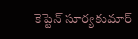కెప్టెన్ సూర్యకుమార్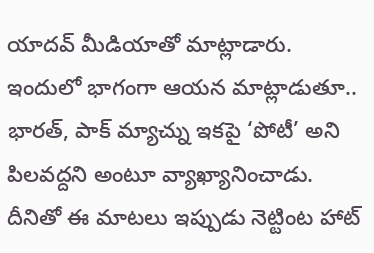యాదవ్ మీడియాతో మాట్లాడారు. ఇందులో భాగంగా ఆయన మాట్లాడుతూ.. భారత్, పాక్ మ్యాచ్ను ఇకపై ‘పోటీ’ అని పిలవద్దని అంటూ వ్యాఖ్యానించాడు. దీనితో ఈ మాటలు ఇప్పుడు నెట్టింట హాట్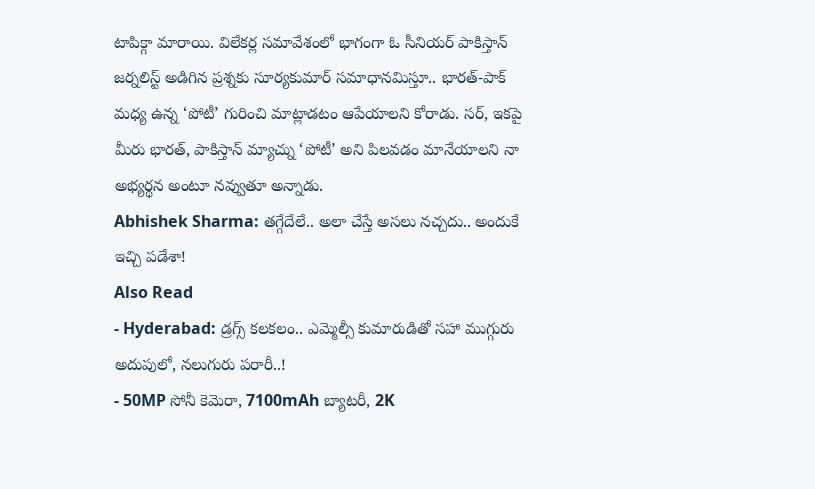టాపిక్గా మారాయి. విలేకర్ల సమావేశంలో భాగంగా ఓ సీనియర్ పాకిస్తాన్ జర్నలిస్ట్ అడిగిన ప్రశ్నకు సూర్యకుమార్ సమాధానమిస్తూ.. భారత్-పాక్ మధ్య ఉన్న ‘పోటీ’ గురించి మాట్లాడటం ఆపేయాలని కోరాడు. సర్, ఇకపై మీరు భారత్, పాకిస్తాన్ మ్యాచ్ను ‘పోటీ’ అని పిలవడం మానేయాలని నా అభ్యర్థన అంటూ నవ్వుతూ అన్నాడు.
Abhishek Sharma: తగ్గేదేలే.. అలా చేస్తే అసలు నచ్చదు.. అందుకే ఇచ్చి పడేశా!
Also Read
- Hyderabad: డ్రగ్స్ కలకలం.. ఎమ్మెల్సీ కుమారుడితో సహా ముగ్గురు అదుపులో, నలుగురు పరారీ..!
- 50MP సోనీ కెమెరా, 7100mAh బ్యాటరీ, 2K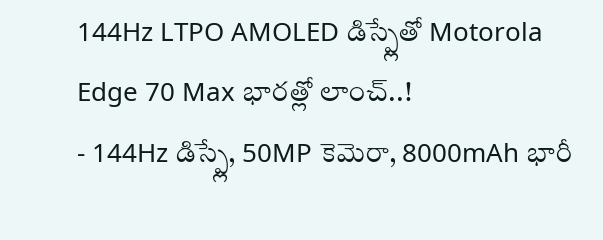144Hz LTPO AMOLED డిస్ప్లేతో Motorola Edge 70 Max భారత్లో లాంచ్..!
- 144Hz డిస్ప్లే, 50MP కెమెరా, 8000mAh భారీ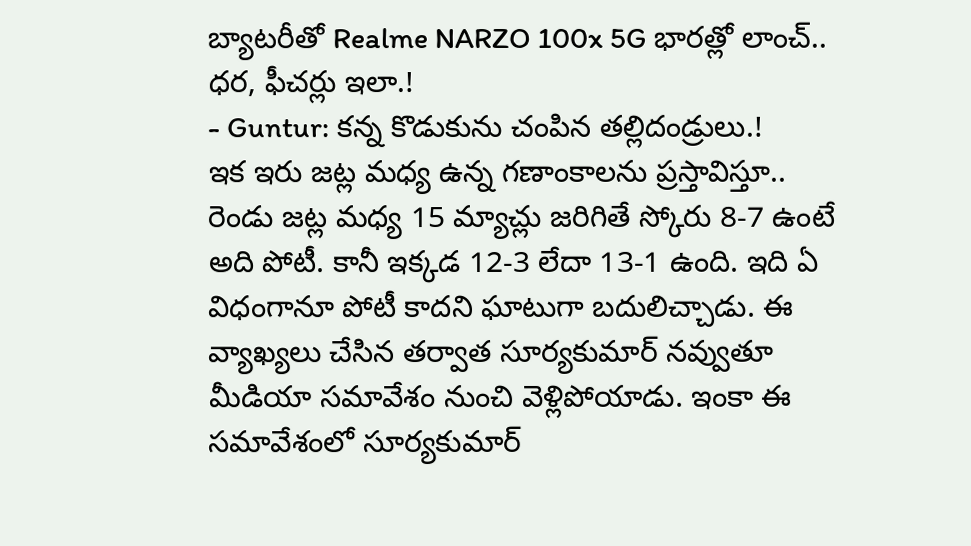బ్యాటరీతో Realme NARZO 100x 5G భారత్లో లాంచ్.. ధర, ఫీచర్లు ఇలా.!
- Guntur: కన్న కొడుకును చంపిన తల్లిదండ్రులు.!
ఇక ఇరు జట్ల మధ్య ఉన్న గణాంకాలను ప్రస్తావిస్తూ.. రెండు జట్ల మధ్య 15 మ్యాచ్లు జరిగితే స్కోరు 8-7 ఉంటే అది పోటీ. కానీ ఇక్కడ 12-3 లేదా 13-1 ఉంది. ఇది ఏ విధంగానూ పోటీ కాదని ఘాటుగా బదులిచ్చాడు. ఈ వ్యాఖ్యలు చేసిన తర్వాత సూర్యకుమార్ నవ్వుతూ మీడియా సమావేశం నుంచి వెళ్లిపోయాడు. ఇంకా ఈ సమావేశంలో సూర్యకుమార్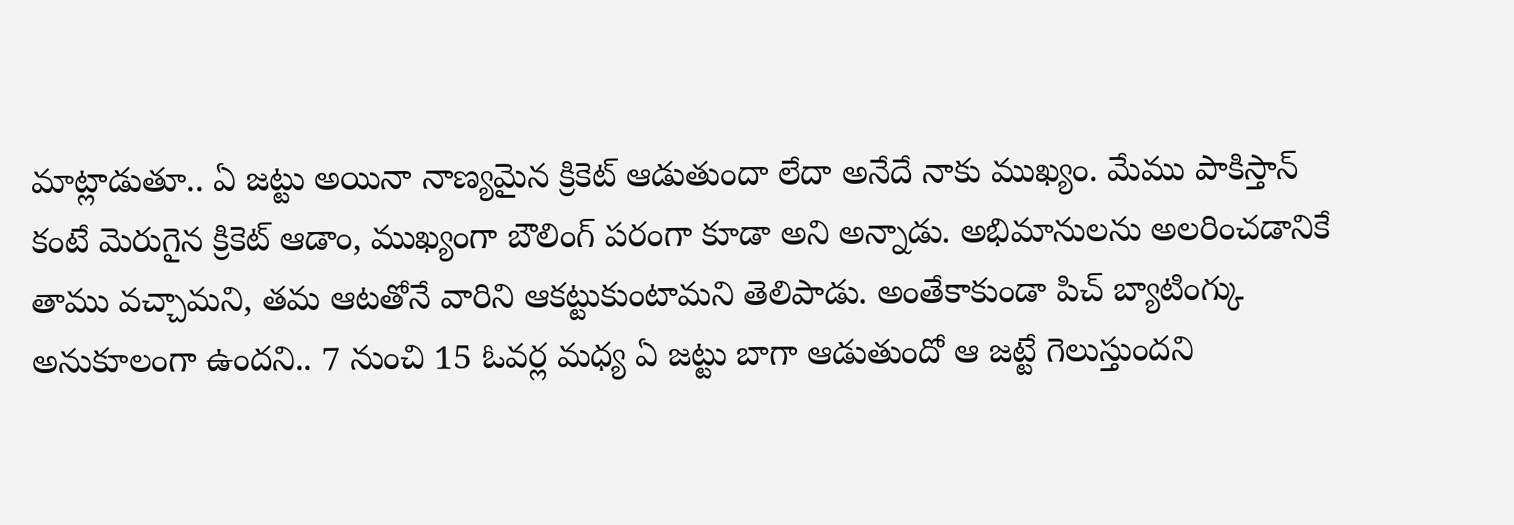మాట్లాడుతూ.. ఏ జట్టు అయినా నాణ్యమైన క్రికెట్ ఆడుతుందా లేదా అనేదే నాకు ముఖ్యం. మేము పాకిస్తాన్ కంటే మెరుగైన క్రికెట్ ఆడాం, ముఖ్యంగా బౌలింగ్ పరంగా కూడా అని అన్నాడు. అభిమానులను అలరించడానికే తాము వచ్చామని, తమ ఆటతోనే వారిని ఆకట్టుకుంటామని తెలిపాడు. అంతేకాకుండా పిచ్ బ్యాటింగ్కు అనుకూలంగా ఉందని.. 7 నుంచి 15 ఓవర్ల మధ్య ఏ జట్టు బాగా ఆడుతుందో ఆ జట్టే గెలుస్తుందని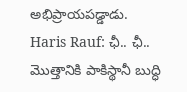అభిప్రాయపడ్డాడు.
Haris Rauf: ఛీ.. ఛీ.. మొత్తానికి పాకిస్థానీ బుద్ధి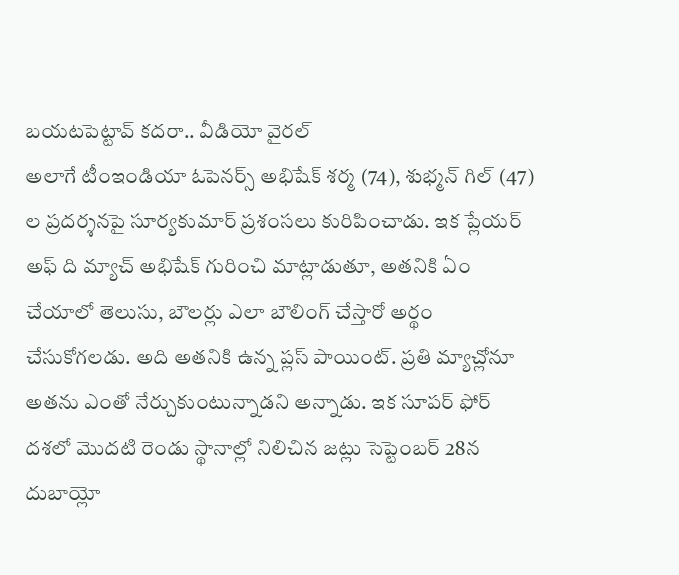బయటపెట్టావ్ కదరా.. వీడియో వైరల్
అలాగే టీంఇండియా ఓపెనర్స్ అభిషేక్ శర్మ (74), శుభ్మన్ గిల్ (47) ల ప్రదర్శనపై సూర్యకుమార్ ప్రశంసలు కురిపించాడు. ఇక ప్లేయర్ అఫ్ ది మ్యాచ్ అభిషేక్ గురించి మాట్లాడుతూ, అతనికి ఏం చేయాలో తెలుసు, బౌలర్లు ఎలా బౌలింగ్ చేస్తారో అర్థం చేసుకోగలడు. అది అతనికి ఉన్న ప్లస్ పాయింట్. ప్రతి మ్యాచ్లోనూ అతను ఎంతో నేర్చుకుంటున్నాడని అన్నాడు. ఇక సూపర్ ఫోర్ దశలో మొదటి రెండు స్థానాల్లో నిలిచిన జట్లు సెప్టెంబర్ 28న దుబాయ్లో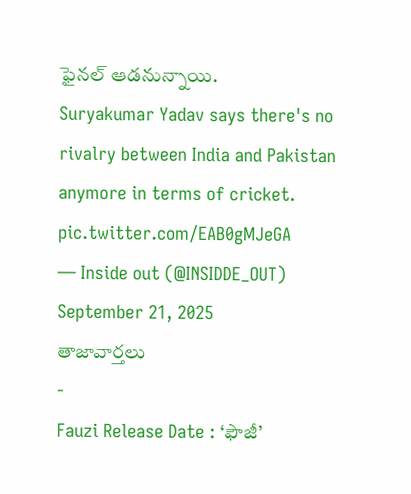ఫైనల్ ఆడనున్నాయి.
Suryakumar Yadav says there's no rivalry between India and Pakistan anymore in terms of cricket. pic.twitter.com/EAB0gMJeGA
— Inside out (@INSIDDE_OUT) September 21, 2025
తాజావార్తలు
-
Fauzi Release Date : ‘ఫౌజీ’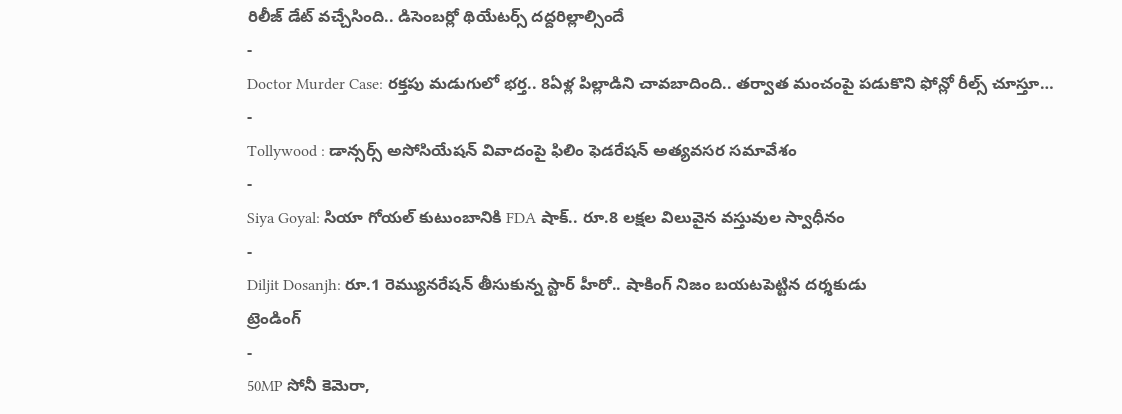రిలీజ్ డేట్ వచ్చేసింది.. డిసెంబర్లో థియేటర్స్ దద్దరిల్లాల్సిందే
-
Doctor Murder Case: రక్తపు మడుగులో భర్త.. 8ఏళ్ల పిల్లాడిని చావబాదింది.. తర్వాత మంచంపై పడుకొని ఫోన్లో రీల్స్ చూస్తూ…
-
Tollywood : డాన్సర్స్ అసోసియేషన్ వివాదంపై ఫిలిం ఫెడరేషన్ అత్యవసర సమావేశం
-
Siya Goyal: సియా గోయల్ కుటుంబానికి FDA షాక్.. రూ.8 లక్షల విలువైన వస్తువుల స్వాధీనం
-
Diljit Dosanjh: రూ.1 రెమ్యునరేషన్ తీసుకున్న స్టార్ హీరో.. షాకింగ్ నిజం బయటపెట్టిన దర్శకుడు
ట్రెండింగ్
-
50MP సోనీ కెమెరా,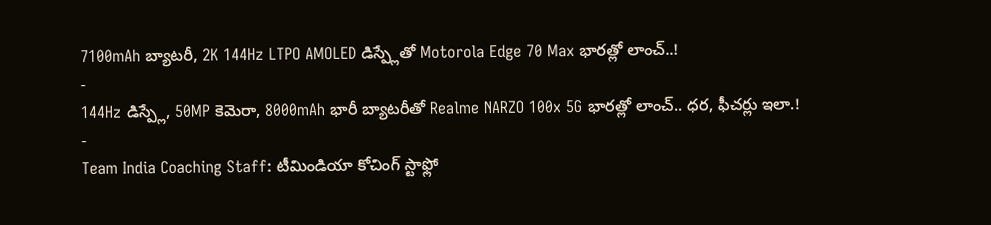7100mAh బ్యాటరీ, 2K 144Hz LTPO AMOLED డిస్ప్లేతో Motorola Edge 70 Max భారత్లో లాంచ్..!
-
144Hz డిస్ప్లే, 50MP కెమెరా, 8000mAh భారీ బ్యాటరీతో Realme NARZO 100x 5G భారత్లో లాంచ్.. ధర, ఫీచర్లు ఇలా.!
-
Team India Coaching Staff: టీమిండియా కోచింగ్ స్టాఫ్లో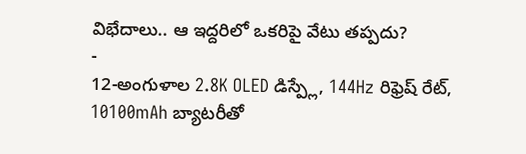విభేదాలు.. ఆ ఇద్దరిలో ఒకరిపై వేటు తప్పదు?
-
12-అంగుళాల 2.8K OLED డిస్ప్లే, 144Hz రిఫ్రెష్ రేట్, 10100mAh బ్యాటరీతో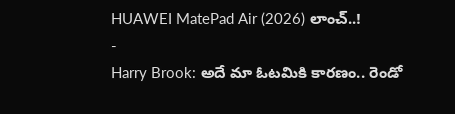HUAWEI MatePad Air (2026) లాంచ్..!
-
Harry Brook: అదే మా ఓటమికి కారణం.. రెండో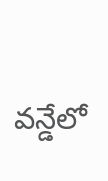వన్డేలో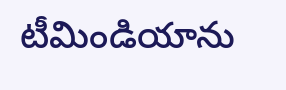టీమిండియాను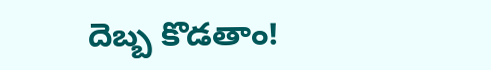దెబ్బ కొడతాం!